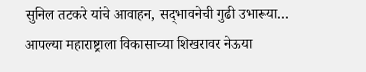सुनिल तटकरे यांचे आवाहन, सद्‍भावनेची गुढी उभारूया… आपल्या महाराष्ट्राला विकासाच्या शिखरावर नेऊया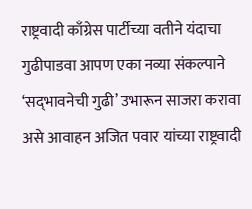राष्ट्रवादी काँग्रेस पार्टीच्या वतीने यंदाचा गुढीपाडवा आपण एका नव्या संकल्पाने ‘सद्‍भावनेची गुढी’ उभारून साजरा करावा असे आवाहन अजित पवार यांच्या राष्ट्रवादी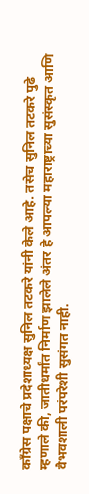काँग्रेस पक्षाचे प्रदेशाध्यक्ष सुनिल तटकरे यांनी केले आहे. तसेच सुनिल तटकरे पुढे म्हणाले की, जातीधर्मांत निर्माण झालेले अंतर हे आपल्या महाराष्ट्राच्या सुसंस्कृत आणि वैभवशाली परंपरेशी सुसंगत नाही.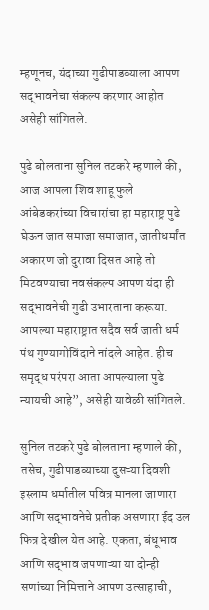म्हणूनच, यंदाच्या गुढीपाडव्याला आपण सद्‍भावनेचा संकल्प करणार आहोत असेही सांगितले.

पुढे बोलताना सुनिल तटकरे म्हणाले की, आज आपला शिव शाहू फुले आंबेडकरांच्या विचारांचा हा महाराष्ट्र पुढे घेऊन जात समाजा समाजात, जातीधर्मांत अकारण जो दुरावा दिसत आहे तो मिटवण्याचा नवसंकल्प आपण यंदा ही सद्‍भावनेची गुढी उभारताना करूया. आपल्या महाराष्ट्रात सदैव सर्व जाती धर्म पंथ गुण्यागोविंदाने नांदले आहेत. हीच समृद्ध परंपरा आता आपल्याला पुढे न्यायची आहे”, असेही यावेळी सांगितले.

सुनिल तटकरे पुढे बोलताना म्हणाले की, तसेच, गुढीपाडव्याच्या दुसऱ्या दिवशी इस्लाम धर्मातील पवित्र मानला जाणारा आणि सद्‍भावनेचे प्रतीक असणारा ईद उल फित्र देखील येत आहे. एकता, बंधूभाव आणि सद्‍भाव जपणाऱ्या या दोन्ही सणांच्या निमित्ताने आपण उत्साहाची,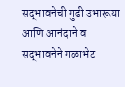सद्‍भावनेची गुढी उभारूया आणि आनंदाने व सद्‍भावनेने गळाभेट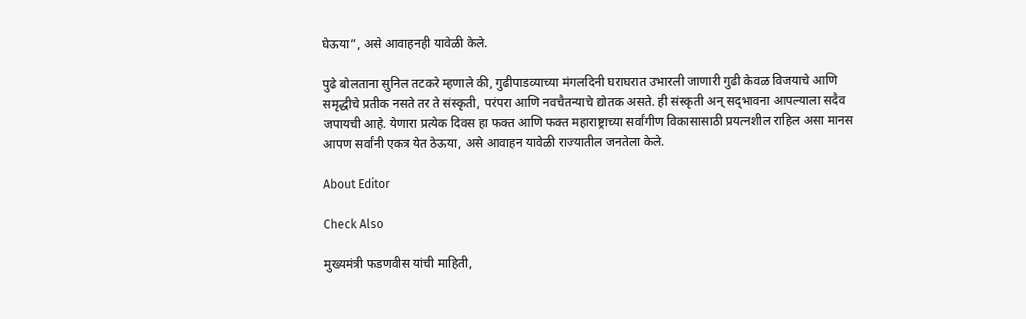घेऊया”, असे आवाहनही यावेळी केले.

पुढे बोलताना सुनिल तटकरे म्हणाले की, गुढीपाडव्याच्या मंगलदिनी घराघरात उभारली जाणारी गुढी केवळ विजयाचे आणि समृद्धीचे प्रतीक नसते तर ते संस्कृती, परंपरा आणि नवचैतन्याचे द्योतक असते. ही संस्कृती अन् सद्‍भावना आपल्याला सदैव जपायची आहे. येणारा प्रत्येक दिवस हा फक्त आणि फक्त महाराष्ट्राच्या सर्वांगीण विकासासाठी प्रयत्नशील राहिल असा मानस आपण सर्वांनी एकत्र येत ठेऊया, असे आवाहन यावेळी राज्यातील जनतेला केले.

About Editor

Check Also

मुख्यमंत्री फडणवीस यांची माहिती,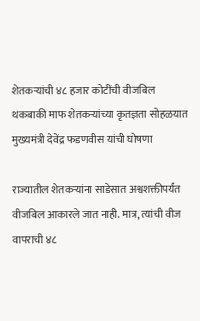शेतकऱ्यांची ४८ हजार कोटींची वीजबिल थकबाकी माफ शेतकऱ्यांच्या कृतज्ञता सोहळयात मुख्यमंत्री देवेंद्र फडणवीस यांची घोषणा

राज्यातील शेतकऱ्यांना साडेसात अश्वशक्तीपर्यंत वीजबिल आकारले जात नाही. मात्र, त्यांची वीज वापराची ४८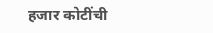हजार कोटींची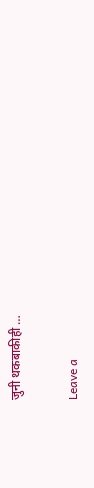जुनी थकबाकीही …

Leave a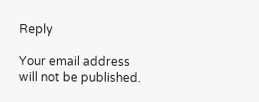Reply

Your email address will not be published.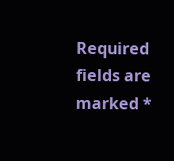Required fields are marked *